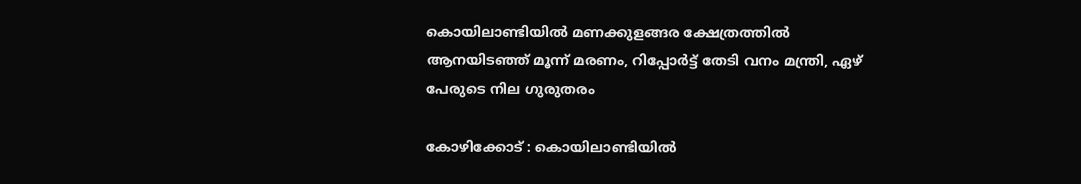കൊയിലാണ്ടിയില്‍ മണക്കുളങ്ങര ക്ഷേത്രത്തില്‍ ആനയിടഞ്ഞ് മൂന്ന് മരണം, റിപ്പോര്‍ട്ട് തേടി വനം മന്ത്രി, ഏഴ് പേരുടെ നില ഗുരുതരം

കോഴിക്കോട് : കൊയിലാണ്ടിയില്‍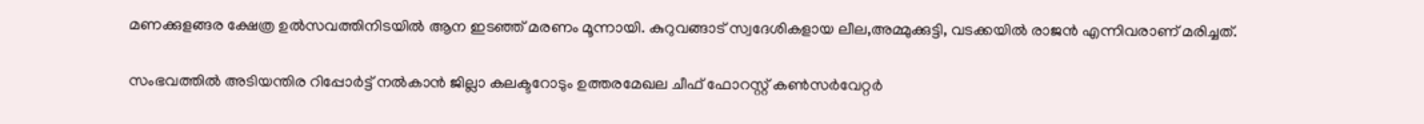മണക്കുളങ്ങര ക്ഷേത്ര ഉല്‍സവത്തിനിടയില്‍ ആന ഇടഞ്ഞ് മരണം മൂന്നായി. കുറുവങ്ങാട് സ്വദേശികളായ ലീല,അമ്മുക്കുട്ടി, വടക്കയിൽ രാജൻ എന്നിവരാണ് മരിച്ചത്.

സംഭവത്തില്‍ അടിയന്തിര റിപ്പോര്‍ട്ട് നല്‍കാന്‍ ജില്ലാ കലക്ടറോടും ഉത്തരമേഖല ചീഫ് ഫോറസ്റ്റ് കണ്‍സര്‍വേറ്റര്‍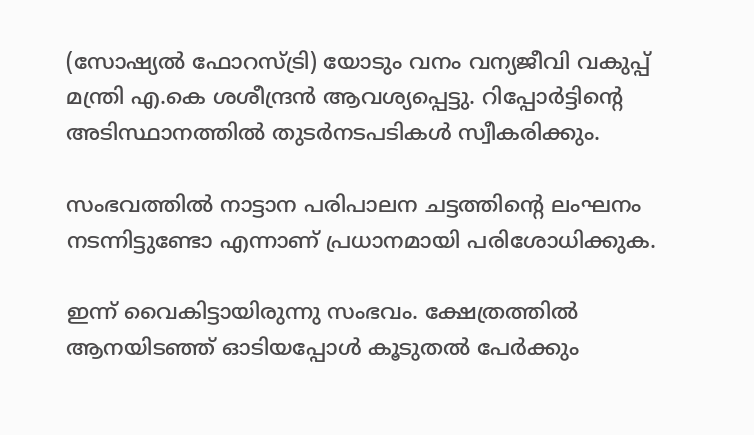(സോഷ്യല്‍ ഫോറസ്ട്രി) യോടും വനം വന്യജീവി വകുപ്പ് മന്ത്രി എ.കെ ശശീന്ദ്രന്‍ ആവശ്യപ്പെട്ടു. റിപ്പോര്‍ട്ടിന്റെ അടിസ്ഥാനത്തില്‍ തുടര്‍നടപടികള്‍ സ്വീകരിക്കും.

സംഭവത്തില്‍ നാട്ടാന പരിപാലന ചട്ടത്തിന്റെ ലംഘനം നടന്നിട്ടുണ്ടോ എന്നാണ് പ്രധാനമായി പരിശോധിക്കുക.

ഇന്ന് വൈകിട്ടായിരുന്നു സംഭവം. ക്ഷേത്രത്തില്‍ ആനയിടഞ്ഞ് ഓടിയപ്പോള്‍ കൂടുതല്‍ പേര്‍ക്കും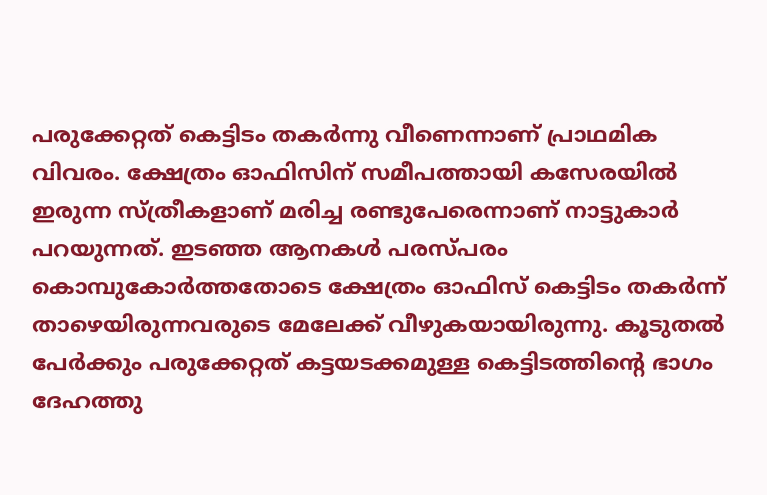പരുക്കേറ്റത് കെട്ടിടം തകര്‍ന്നു വീണെന്നാണ് പ്രാഥമിക വിവരം. ക്ഷേത്രം ഓഫിസിന് സമീപത്തായി കസേരയില്‍ ഇരുന്ന സ്ത്രീകളാണ് മരിച്ച രണ്ടുപേരെന്നാണ് നാട്ടുകാര്‍ പറയുന്നത്. ഇടഞ്ഞ ആനകള്‍ പരസ്പരം കൊമ്പുകോര്‍ത്തതോടെ ക്ഷേത്രം ഓഫിസ് കെട്ടിടം തകര്‍ന്ന് താഴെയിരുന്നവരുടെ മേലേക്ക് വീഴുകയായിരുന്നു. കൂടുതല്‍ പേര്‍ക്കും പരുക്കേറ്റത് കട്ടയടക്കമുള്ള കെട്ടിടത്തിന്റെ ഭാഗം ദേഹത്തു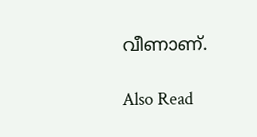വീണാണ്.

Also Read